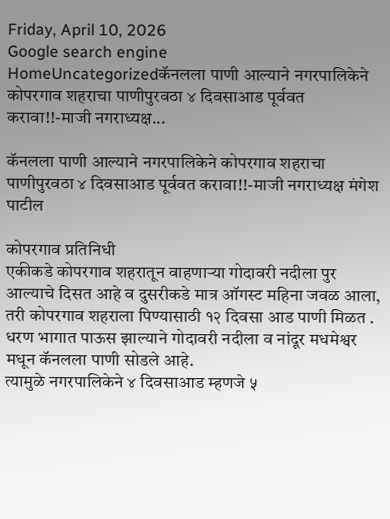Friday, April 10, 2026
Google search engine
HomeUncategorizedकॅनलला पाणी आल्याने नगरपालिकेने कोपरगाव शहराचा पाणीपुरवठा ४ दिवसाआड पूर्ववत करावा!!-माजी नगराध्यक्ष...

कॅनलला पाणी आल्याने नगरपालिकेने कोपरगाव शहराचा पाणीपुरवठा ४ दिवसाआड पूर्ववत करावा!!-माजी नगराध्यक्ष मंगेश पाटील

कोपरगाव प्रतिनिधी
एकीकडे कोपरगाव शहरातून वाहणाऱ्या गोदावरी नदीला पुर आल्याचे दिसत आहे व दुसरीकडे मात्र ऑगस्ट महिना जवळ आला, तरी कोपरगाव शहराला पिण्यासाठी १२ दिवसा आड पाणी मिळत .
धरण भागात पाऊस झाल्याने गोदावरी नदीला व नांदूर मधमेश्वर मधून कॅनलला पाणी सोडले आहे.
त्यामुळे नगरपालिकेने ४ दिवसाआड म्हणजे ५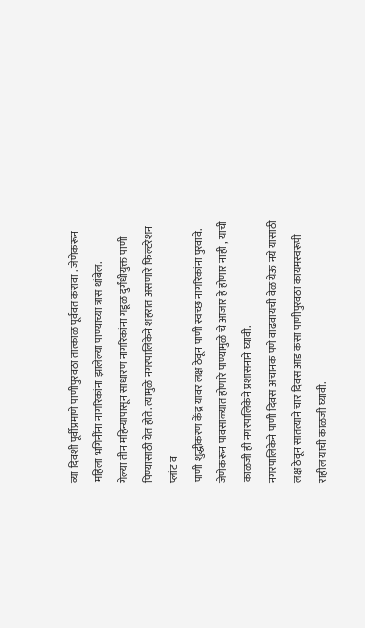व्या दिवशी पूर्वीप्रमाणे पाणीपुरवठा तात्काळ पूर्ववत करावा . जेणेकरून महिला भगिनींना नागरिकांना झालेल्या पाण्याच्या त्रास थांबेल.
गेल्या तीन महिन्यापासून साधारण नागरिकांना गडूळ दुर्गंधीयुक्त पाणी पिण्यासाठी येत होते. त्यामुळे नगरपालिकेने शहरात असणारे फिल्टरेशन प्लांट व
पाणी शुद्धीकरण केंद्र यावर लक्ष ठेवून पाणी स्वच्छ नागरिकांना पुरवावे. जेणेकरून पावसाळ्यात होणारे पाण्यामुळे चे आजार हे होणार नाही , याची काळजी ही नगरपालिकेने प्रशासनाने घ्यावी.
नगरपालिकेने पाणी दिवस अचानक पणे वाढवायची वेळ येऊ नये यासाठी लक्ष ठेवून सातत्याने चार दिवस आड कसा पाणीपुरवठा कायमस्वरूपी राहील याची काळजी घ्यावी.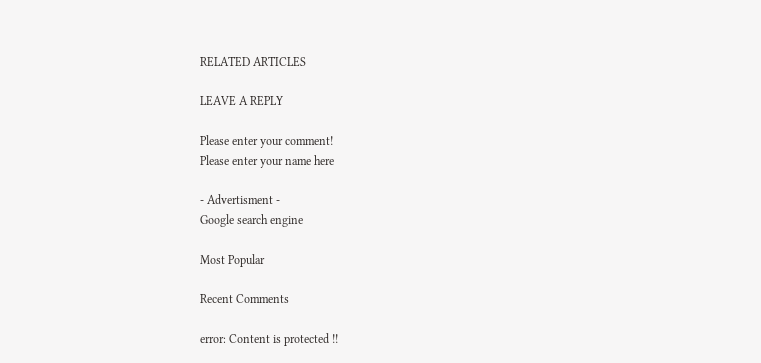RELATED ARTICLES

LEAVE A REPLY

Please enter your comment!
Please enter your name here

- Advertisment -
Google search engine

Most Popular

Recent Comments

error: Content is protected !!